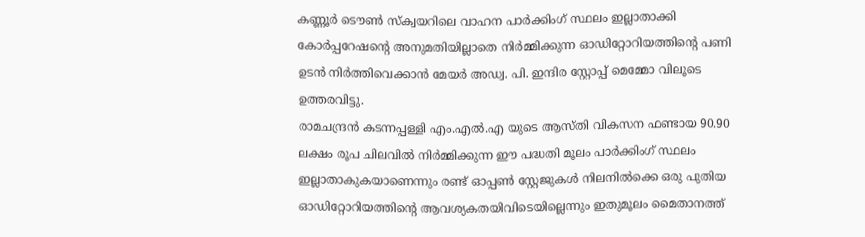കണ്ണൂർ ടൌൺ സ്ക്വയറിലെ വാഹന പാർക്കിംഗ് സ്ഥലം ഇല്ലാതാക്കി കോർപ്പറേഷന്റെ അനുമതിയില്ലാതെ നിർമ്മിക്കുന്ന ഓഡിറ്റോറിയത്തിന്റെ പണി ഉടൻ നിർത്തിവെക്കാൻ മേയർ അഡ്വ. പി. ഇന്ദിര സ്റ്റോപ്പ് മെമ്മോ വിലൂടെ ഉത്തരവിട്ടു.
രാമചന്ദ്രൻ കടന്നപ്പള്ളി എം.എൽ.എ യുടെ ആസ്തി വികസന ഫണ്ടായ 90.90 ലക്ഷം രൂപ ചിലവിൽ നിർമ്മിക്കുന്ന ഈ പദ്ധതി മൂലം പാർക്കിംഗ് സ്ഥലം ഇല്ലാതാകുകയാണെന്നും രണ്ട് ഓപ്പൺ സ്റ്റേജുകൾ നിലനിൽക്കെ ഒരു പുതിയ ഓഡിറ്റോറിയത്തിന്റെ ആവശ്യകതയിവിടെയില്ലെന്നും ഇതുമൂലം മൈതാനത്ത്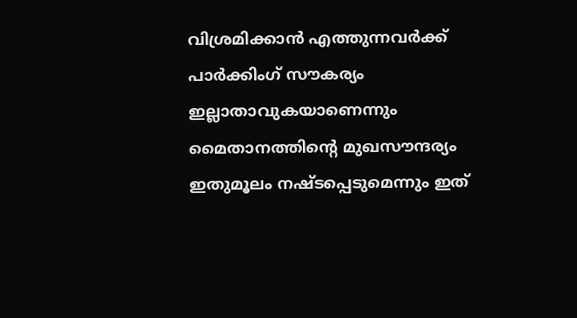വിശ്രമിക്കാൻ എത്തുന്നവർക്ക് പാർക്കിംഗ് സൗകര്യം ഇല്ലാതാവുകയാണെന്നും മൈതാനത്തിന്റെ മുഖസൗന്ദര്യം ഇതുമൂലം നഷ്ടപ്പെടുമെന്നും ഇത്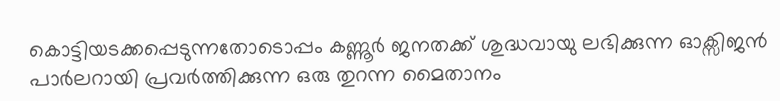കൊട്ടിയടക്കപ്പെടുന്നതോടൊപ്പം കണ്ണൂർ ജനതക്ക് ശുദ്ധവായു ലഭിക്കുന്ന ഓക്സിജൻ പാർലറായി പ്രവർത്തിക്കുന്ന ഒരു തുറന്ന മൈതാനം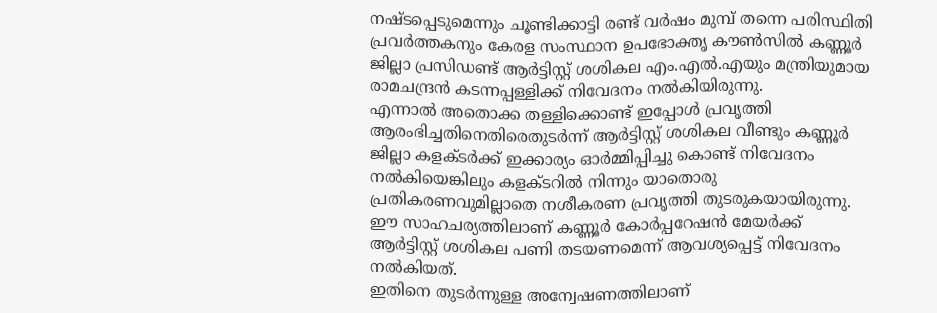നഷ്ടപ്പെടുമെന്നും ചൂണ്ടിക്കാട്ടി രണ്ട് വർഷം മുമ്പ് തന്നെ പരിസ്ഥിതി പ്രവർത്തകനും കേരള സംസ്ഥാന ഉപഭോക്തൃ കൗൺസിൽ കണ്ണൂർ ജില്ലാ പ്രസിഡണ്ട് ആർട്ടിസ്റ്റ് ശശികല എം.എൽ.എയും മന്ത്രിയുമായ രാമചന്ദ്രൻ കടന്നപ്പള്ളിക്ക് നിവേദനം നൽകിയിരുന്നു.
എന്നാൽ അതൊക്ക തള്ളിക്കൊണ്ട് ഇപ്പോൾ പ്രവൃത്തി ആരംഭിച്ചതിനെതിരെതുടർന്ന് ആർട്ടിസ്റ്റ് ശശികല വീണ്ടും കണ്ണൂർ ജില്ലാ കളക്ടർക്ക് ഇക്കാര്യം ഓർമ്മിപ്പിച്ചു കൊണ്ട് നിവേദനം നൽകിയെങ്കിലും കളക്ടറിൽ നിന്നും യാതൊരു പ്രതികരണവുമില്ലാതെ നശീകരണ പ്രവൃത്തി തുടരുകയായിരുന്നു.
ഈ സാഹചര്യത്തിലാണ് കണ്ണൂർ കോർപ്പറേഷൻ മേയർക്ക് ആർട്ടിസ്റ്റ് ശശികല പണി തടയണമെന്ന് ആവശ്യപ്പെട്ട് നിവേദനം നൽകിയത്.
ഇതിനെ തുടർന്നുള്ള അന്വേഷണത്തിലാണ്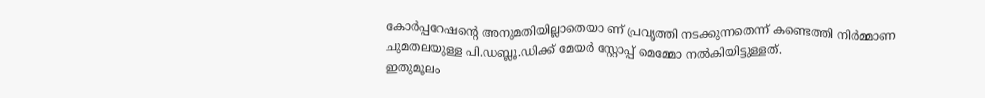കോർപ്പറേഷന്റെ അനുമതിയില്ലാതെയാ ണ് പ്രവൃത്തി നടക്കുന്നതെന്ന് കണ്ടെത്തി നിർമ്മാണ ചുമതലയുള്ള പി.ഡബ്ലൂ.ഡിക്ക് മേയർ സ്റ്റോപ്പ് മെമ്മോ നൽകിയിട്ടുള്ളത്.
ഇതുമൂലം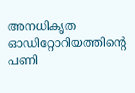അനധികൃത ഓഡിറ്റോറിയത്തിന്റെ പണി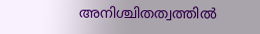അനിശ്ചിതത്വത്തിൽ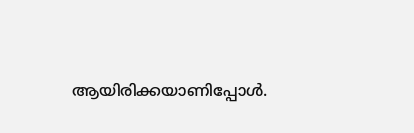ആയിരിക്കയാണിപ്പോൾ.